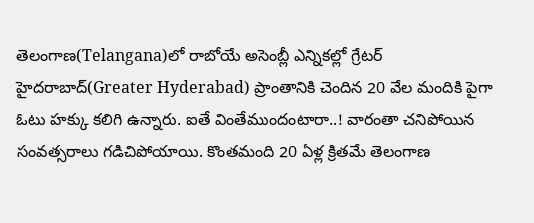తెలంగాణ(Telangana)లో రాబోయే అసెంబ్లీ ఎన్నికల్లో గ్రేటర్ హైదరాబాద్(Greater Hyderabad) ప్రాంతానికి చెందిన 20 వేల మందికి పైగా ఓటు హక్కు కలిగి ఉన్నారు. ఐతే వింతేముందంటారా..! వారంతా చనిపోయిన సంవత్సరాలు గడిచిపోయాయి. కొంతమంది 20 ఏళ్ల క్రితమే తెలంగాణ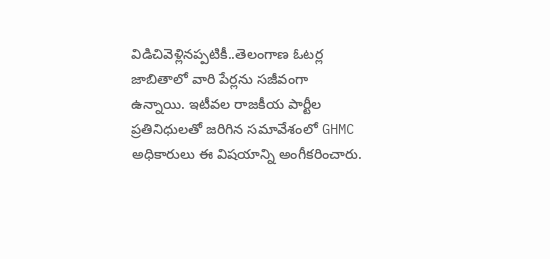విడిచివెళ్లినప్పటికీ..తెలంగాణ ఓటర్ల జాబితాలో వారి పేర్లను సజీవంగా ఉన్నాయి. ఇటీవల రాజకీయ పార్టీల ప్రతినిధులతో జరిగిన సమావేశంలో GHMC అధికారులు ఈ విషయాన్ని అంగీకరించారు.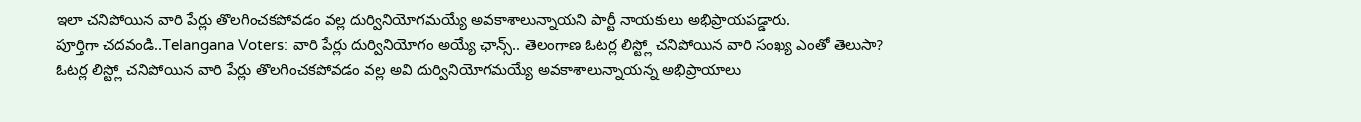ఇలా చనిపోయిన వారి పేర్లు తొలగించకపోవడం వల్ల దుర్వినియోగమయ్యే అవకాశాలున్నాయని పార్టీ నాయకులు అభిప్రాయపడ్డారు.
పూర్తిగా చదవండి..Telangana Voters: వారి పేర్లు దుర్వినియోగం అయ్యే ఛాన్స్.. తెలంగాణ ఓటర్ల లిస్ట్లో చనిపోయిన వారి సంఖ్య ఎంతో తెలుసా?
ఓటర్ల లిస్ట్లో చనిపోయిన వారి పేర్లు తొలగించకపోవడం వల్ల అవి దుర్వినియోగమయ్యే అవకాశాలున్నాయన్న అభిప్రాయాలు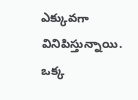ఎక్కువగా వినిపిస్తున్నాయి. ఒక్క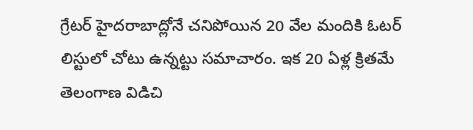గ్రేటర్ హైదరాబాద్లోనే చనిపోయిన 20 వేల మందికి ఓటర్ లిస్టులో చోటు ఉన్నట్టు సమాచారం. ఇక 20 ఏళ్ల క్రితమే తెలంగాణ విడిచి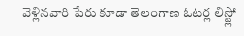వెళ్లినవారి పేరు కూడా తెలంగాణ ఓటర్ల లిస్ట్లో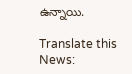ఉన్నాయి.

Translate this News: